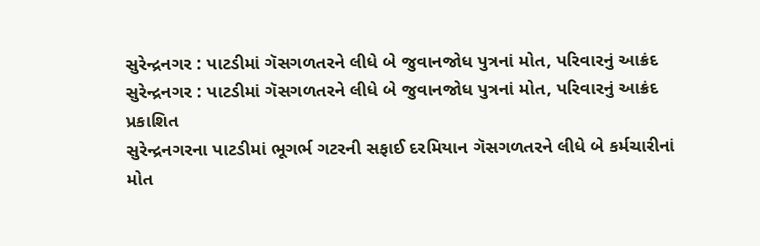સુરેન્દ્રનગર : પાટડીમાં ગૅસગળતરને લીધે બે જુવાનજોધ પુત્રનાં મોત, પરિવારનું આક્રંદ
સુરેન્દ્રનગર : પાટડીમાં ગૅસગળતરને લીધે બે જુવાનજોધ પુત્રનાં મોત, પરિવારનું આક્રંદ
પ્રકાશિત
સુરેન્દ્રનગરના પાટડીમાં ભૂગર્ભ ગટરની સફાઈ દરમિયાન ગૅસગળતરને લીધે બે કર્મચારીનાં મોત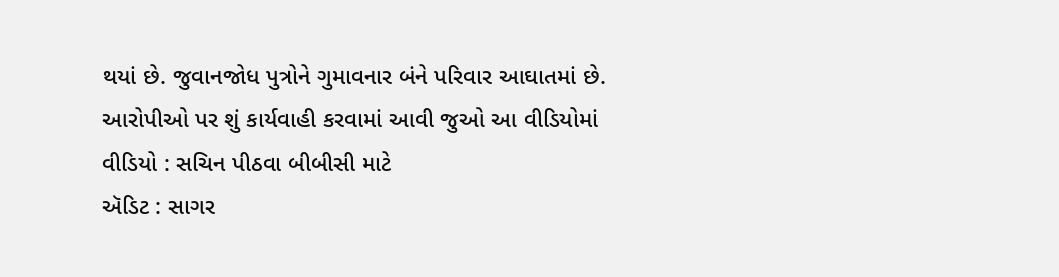થયાં છે. જુવાનજોધ પુત્રોને ગુમાવનાર બંને પરિવાર આઘાતમાં છે. આરોપીઓ પર શું કાર્યવાહી કરવામાં આવી જુઓ આ વીડિયોમાં
વીડિયો : સચિન પીઠવા બીબીસી માટે
ઍડિટ : સાગર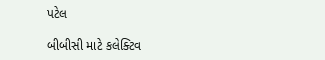પટેલ

બીબીસી માટે કલેક્ટિવ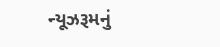ન્યૂઝરૂમનું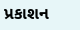પ્રકાશન